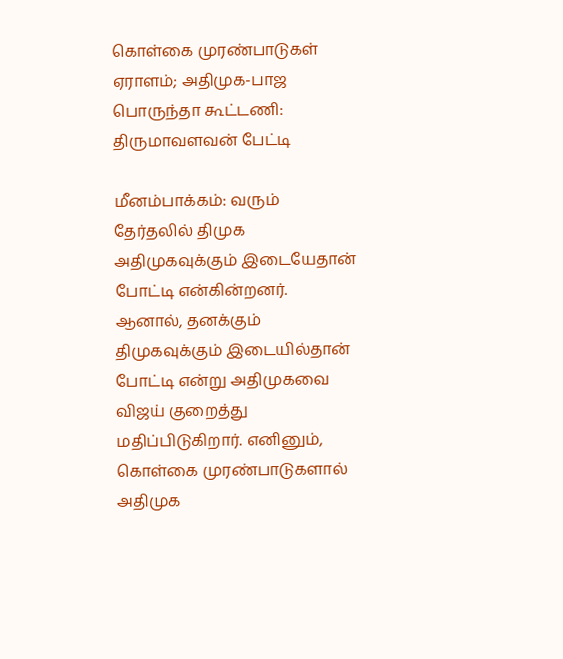கொள்கை முரண்பாடுகள் ஏராளம்; அதிமுக-பாஜ பொருந்தா கூட்டணி: திருமாவளவன் பேட்டி

மீனம்பாக்கம்: வரும் தேர்தலில் திமுக அதிமுகவுக்கும் இடையேதான் போட்டி என்கின்றனர். ஆனால், தனக்கும் திமுகவுக்கும் இடையில்தான் போட்டி என்று அதிமுகவை விஜய் குறைத்து மதிப்பிடுகிறார். எனினும், கொள்கை முரண்பாடுகளால் அதிமுக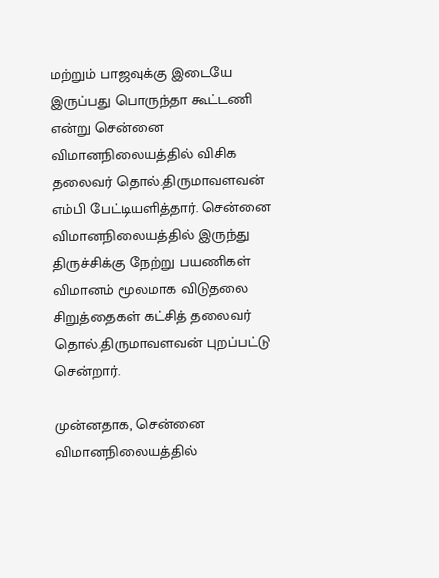மற்றும் பாஜவுக்கு இடையே இருப்பது பொருந்தா கூட்டணி என்று சென்னை விமானநிலையத்தில் விசிக தலைவர் தொல்.திருமாவளவன் எம்பி பேட்டியளித்தார். சென்னை விமானநிலையத்தில் இருந்து திருச்சிக்கு நேற்று பயணிகள் விமானம் மூலமாக விடுதலை சிறுத்தைகள் கட்சித் தலைவர் தொல்.திருமாவளவன் புறப்பட்டு சென்றார்.

முன்னதாக, சென்னை விமானநிலையத்தில்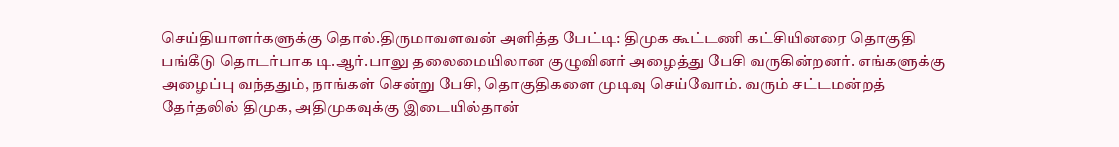செய்தியாளர்களுக்கு தொல்.திருமாவளவன் அளித்த பேட்டி: திமுக கூட்டணி கட்சியினரை தொகுதி பங்கீடு தொடர்பாக டி.ஆர்.பாலு தலைமையிலான குழுவினர் அழைத்து பேசி வருகின்றனர். எங்களுக்கு அழைப்பு வந்ததும், நாங்கள் சென்று பேசி, தொகுதிகளை முடிவு செய்வோம். வரும் சட்டமன்றத் தேர்தலில் திமுக, அதிமுகவுக்கு இடையில்தான்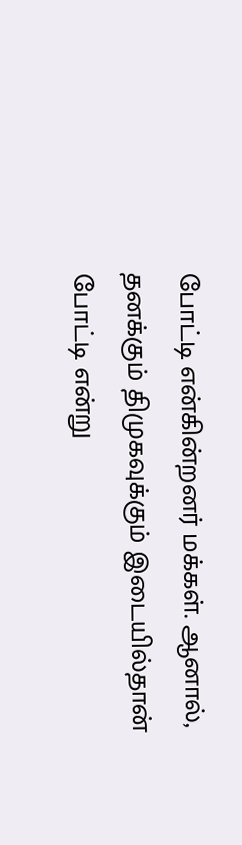போட்டி என்கின்றனர் மக்கள். ஆனால், தனக்கும் திமுகவுக்கும் இடையில்தான் போட்டி என்று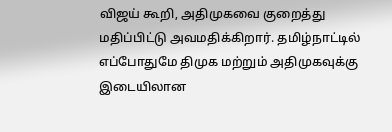விஜய் கூறி, அதிமுகவை குறைத்து மதிப்பிட்டு அவமதிக்கிறார். தமிழ்நாட்டில் எப்போதுமே திமுக மற்றும் அதிமுகவுக்கு இடையிலான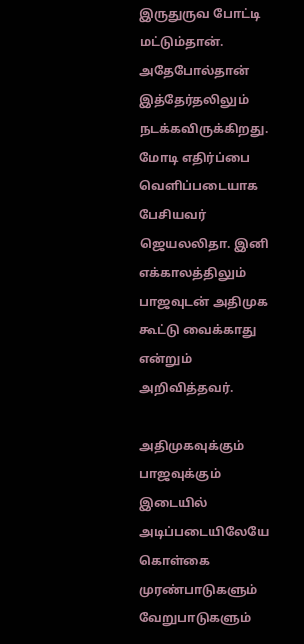இருதுருவ போட்டி மட்டும்தான். அதேபோல்தான் இத்தேர்தலிலும் நடக்கவிருக்கிறது. மோடி எதிர்ப்பை வெளிப்படையாக பேசியவர் ஜெயலலிதா. இனி எக்காலத்திலும் பாஜவுடன் அதிமுக கூட்டு வைக்காது என்றும் அறிவித்தவர்.

அதிமுகவுக்கும் பாஜவுக்கும் இடையில் அடிப்படையிலேயே கொள்கை முரண்பாடுகளும் வேறுபாடுகளும்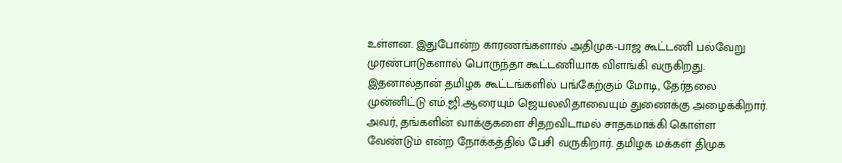உள்ளன. இதுபோன்ற காரணங்களால் அதிமுக-பாஜ கூட்டணி பல்வேறு முரண்பாடுகளால் பொருந்தா கூட்டணியாக விளங்கி வருகிறது. இதனால்தான் தமிழக கூட்டங்களில் பங்கேற்கும் மோடி, தேர்தலை முன்னிட்டு எம்.ஜி.ஆரையும் ஜெயலலிதாவையும் துணைக்கு அழைக்கிறார். அவர், தங்களின் வாக்குகளை சிதறவிடாமல் சாதகமாக்கி கொள்ள வேண்டும் என்ற நோக்கத்தில் பேசி வருகிறார். தமிழக மக்கள் திமுக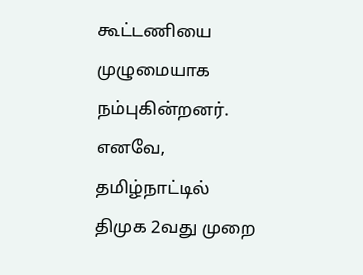கூட்டணியை முழுமையாக நம்புகின்றனர். எனவே, தமிழ்நாட்டில் திமுக 2வது முறை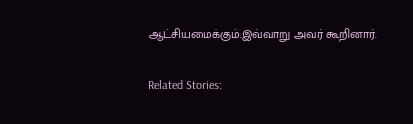ஆட்சியமைக்கும்.இவ்வாறு அவர் கூறினார்.

Related Stories: